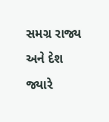સમગ્ર રાજ્ય અને દેશ જ્યારે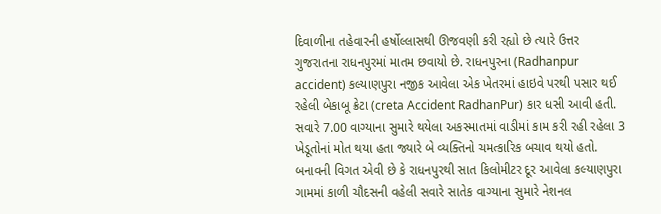દિવાળીના તહેવારની હર્ષોલ્લાસથી ઊજવણી કરી રહ્યો છે ત્યારે ઉત્તર ગુજરાતના રાધનપુરમાં માતમ છવાયો છે. રાધનપુરના (Radhanpur accident) કલ્યાણપુરા નજીક આવેલા એક ખેતરમાં હાઇવે પરથી પસાર થઈ રહેલી બેકાબૂ ક્રેટા (creta Accident RadhanPur) કાર ધસી આવી હતી. સવારે 7.00 વાગ્યાના સુમારે થયેલા અકસ્માતમાં વાડીમાં કામ કરી રહી રહેલા 3 ખેડૂતોનાં મોત થયા હતા જ્યારે બે વ્યક્તિનો ચમત્કારિક બચાવ થયો હતો.
બનાવની વિગત એવી છે કે રાધનપુરથી સાત કિલોમીટર દૂર આવેલા કલ્યાણપુરા ગામમાં કાળી ચૌદસની વહેલી સવારે સાતેક વાગ્યાના સુમારે નેશનલ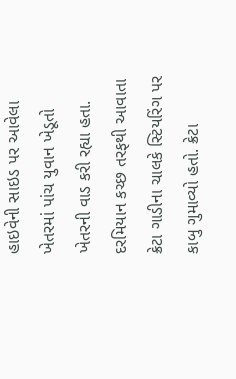હાઇવેની સાઇડ પર આવેલા ખેતરમાં પાંચ યુવાન ખેડૂતો ખેતરની વાડ કરી રહ્યા હતા.
દરમિયાન કચ્છ તરફથી આવાતા ક્રેટા ગાડીના ચાલકે સ્ટિયરિંગ પર કાબુ ગુમાવ્યો હતો. ક્રેટા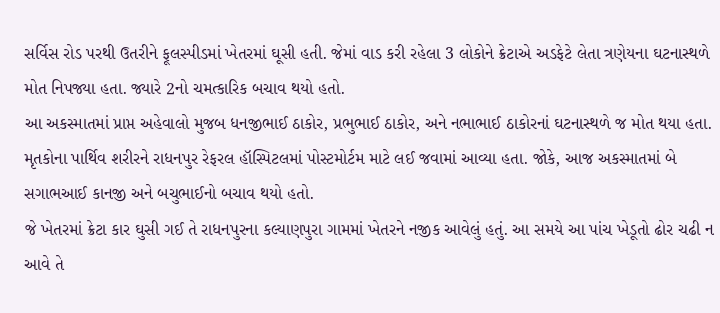સર્વિસ રોડ પરથી ઉતરીને ફૂલસ્પીડમાં ખેતરમાં ઘૂસી હતી. જેમાં વાડ કરી રહેલા 3 લોકોને ક્રેટાએ અડફેટે લેતા ત્રણેયના ઘટનાસ્થળે મોત નિપજ્યા હતા. જ્યારે 2નો ચમત્કારિક બચાવ થયો હતો.
આ અકસ્માતમાં પ્રાપ્ત અહેવાલો મુજબ ધનજીભાઈ ઠાકોર, પ્રભુભાઈ ઠાકોર, અને નભાભાઈ ઠાકોરનાં ઘટનાસ્થળે જ મોત થયા હતા. મૃતકોના પાર્થિવ શરીરને રાધનપુર રેફરલ હૉસ્પિટલમાં પોસ્ટમોર્ટમ માટે લઈ જવામાં આવ્યા હતા. જોકે, આજ અકસ્માતમાં બે સગાભઆઈ કાનજી અને બચુભાઈનો બચાવ થયો હતો.
જે ખેતરમાં ક્રેટા કાર ઘુસી ગઈ તે રાધનપુરના કલ્યાણપુરા ગામમાં ખેતરને નજીક આવેલું હતું. આ સમયે આ પાંચ ખેડૂતો ઢોર ચઢી ન આવે તે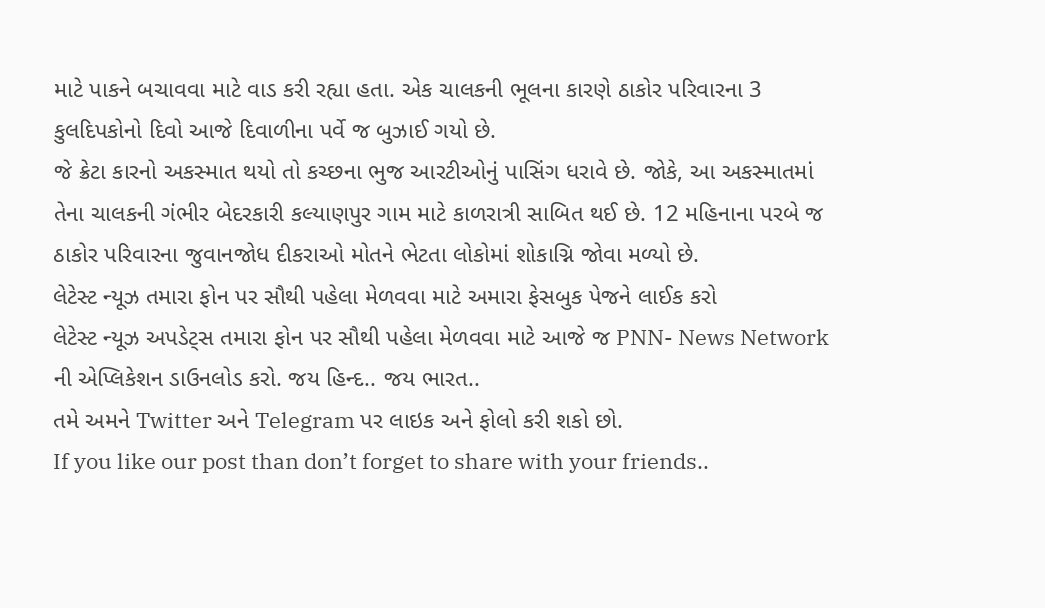માટે પાકને બચાવવા માટે વાડ કરી રહ્યા હતા. એક ચાલકની ભૂલના કારણે ઠાકોર પરિવારના 3 કુલદિપકોનો દિવો આજે દિવાળીના પર્વે જ બુઝાઈ ગયો છે.
જે ક્રેટા કારનો અકસ્માત થયો તો કચ્છના ભુજ આરટીઓનું પાસિંગ ધરાવે છે. જોકે, આ અકસ્માતમાં તેના ચાલકની ગંભીર બેદરકારી કલ્યાણપુર ગામ માટે કાળરાત્રી સાબિત થઈ છે. 12 મહિનાના પરબે જ ઠાકોર પરિવારના જુવાનજોધ દીકરાઓ મોતને ભેટતા લોકોમાં શોકાગ્નિ જોવા મળ્યો છે.
લેટેસ્ટ ન્યૂઝ તમારા ફોન પર સૌથી પહેલા મેળવવા માટે અમારા ફેસબુક પેજને લાઈક કરો
લેટેસ્ટ ન્યૂઝ અપડેટ્સ તમારા ફોન પર સૌથી પહેલા મેળવવા માટે આજે જ PNN- News Network ની એપ્લિકેશન ડાઉનલોડ કરો. જય હિન્દ.. જય ભારત..
તમે અમને Twitter અને Telegram પર લાઇક અને ફોલો કરી શકો છો.
If you like our post than don’t forget to share with your friends..